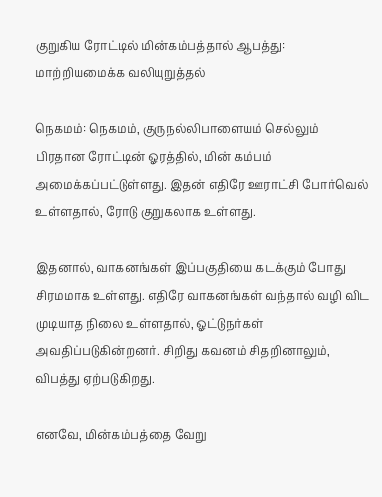குறுகிய ரோட்டில் மின்கம்பத்தால் ஆபத்து: மாற்றியமைக்க வலியுறுத்தல்

நெகமம்: நெகமம், குருநல்லிபாளையம் செல்லும் பிரதான ரோட்டின் ஓரத்தில், மின் கம்பம் அமைக்கப்பட்டுள்ளது. இதன் எதிரே ஊராட்சி போர்வெல் உள்ளதால், ரோடு குறுகலாக உள்ளது.

இதனால், வாகனங்கள் இப்பகுதியை கடக்கும் போது சிரமமாக உள்ளது. எதிரே வாகனங்கள் வந்தால் வழி விட முடியாத நிலை உள்ளதால், ஓட்டுநர்கள் அவதிப்படுகின்றனர். சிறிது கவனம் சிதறினாலும், விபத்து ஏற்படுகிறது.

எனவே, மின்கம்பத்தை வேறு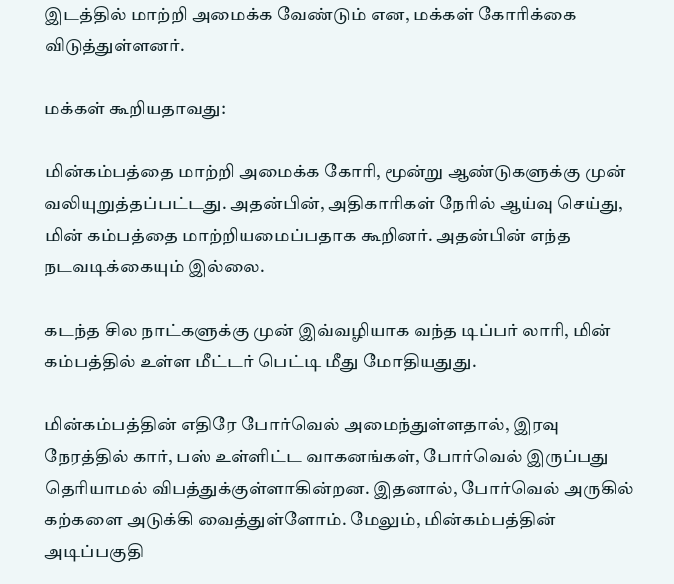இடத்தில் மாற்றி அமைக்க வேண்டும் என, மக்கள் கோரிக்கை விடுத்துள்ளனர்.

மக்கள் கூறியதாவது:

மின்கம்பத்தை மாற்றி அமைக்க கோரி, மூன்று ஆண்டுகளுக்கு முன் வலியுறுத்தப்பட்டது. அதன்பின், அதிகாரிகள் நேரில் ஆய்வு செய்து, மின் கம்பத்தை மாற்றியமைப்பதாக கூறினர். அதன்பின் எந்த நடவடிக்கையும் இல்லை.

கடந்த சில நாட்களுக்கு முன் இவ்வழியாக வந்த டிப்பர் லாரி, மின் கம்பத்தில் உள்ள மீட்டர் பெட்டி மீது மோதியதுது.

மின்கம்பத்தின் எதிரே போர்வெல் அமைந்துள்ளதால், இரவு நேரத்தில் கார், பஸ் உள்ளிட்ட வாகனங்கள், போர்வெல் இருப்பது தெரியாமல் விபத்துக்குள்ளாகின்றன. இதனால், போர்வெல் அருகில் கற்களை அடுக்கி வைத்துள்ளோம். மேலும், மின்கம்பத்தின் அடிப்பகுதி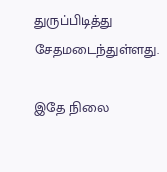துருப்பிடித்து சேதமடைந்துள்ளது.

இதே நிலை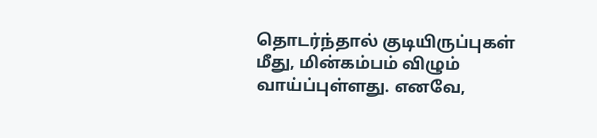தொடர்ந்தால் குடியிருப்புகள் மீது, மின்கம்பம் விழும் வாய்ப்புள்ளது. எனவே,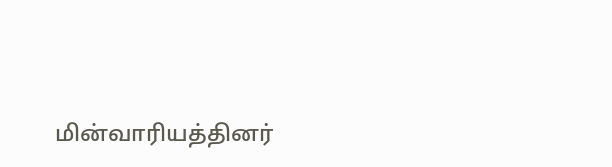மின்வாரியத்தினர்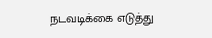நடவடிக்கை எடுத்து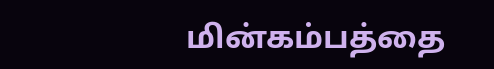மின்கம்பத்தை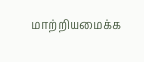மாற்றியமைக்க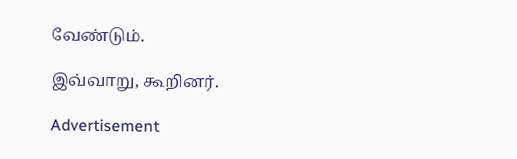வேண்டும்.

இவ்வாறு, கூறினர்.

Advertisement